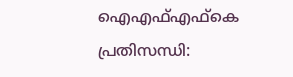ഐഎഫ്എഫ്‌കെ പ്രതിസന്ധി: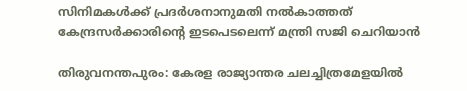സിനിമകള്‍ക്ക് പ്രദര്‍ശനാനുമതി നല്‍കാത്തത് കേന്ദ്രസര്‍ക്കാരിന്റെ ഇടപെടലെന്ന് മന്ത്രി സജി ചെറിയാന്‍

തിരുവനന്തപുരം: കേരള രാജ്യാന്തര ചലച്ചിത്രമേളയില്‍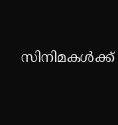സിനിമകള്‍ക്ക്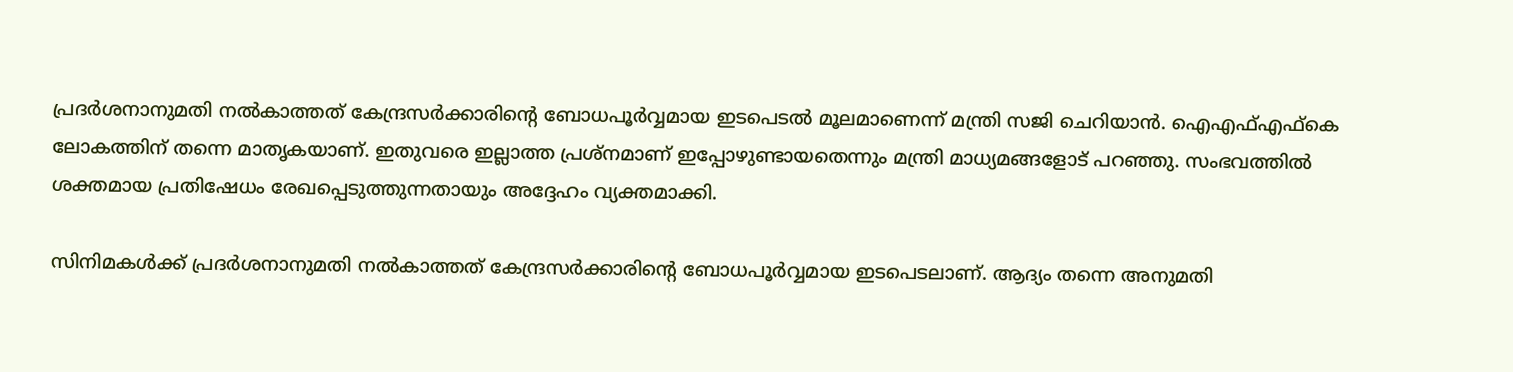പ്രദര്‍ശനാനുമതി നല്‍കാത്തത് കേന്ദ്രസര്‍ക്കാരിന്റെ ബോധപൂര്‍വ്വമായ ഇടപെടല്‍ മൂലമാണെന്ന് മന്ത്രി സജി ചെറിയാന്‍. ഐഎഫ്എഫ്‌കെ ലോകത്തിന് തന്നെ മാതൃകയാണ്. ഇതുവരെ ഇല്ലാത്ത പ്രശ്‌നമാണ് ഇപ്പോഴുണ്ടായതെന്നും മന്ത്രി മാധ്യമങ്ങളോട് പറഞ്ഞു. സംഭവത്തില്‍ ശക്തമായ പ്രതിഷേധം രേഖപ്പെടുത്തുന്നതായും അദ്ദേഹം വ്യക്തമാക്കി.

സിനിമകള്‍ക്ക് പ്രദര്‍ശനാനുമതി നല്‍കാത്തത് കേന്ദ്രസര്‍ക്കാരിന്റെ ബോധപൂര്‍വ്വമായ ഇടപെടലാണ്. ആദ്യം തന്നെ അനുമതി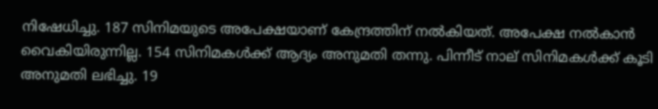നിഷേധിച്ചു. 187 സിനിമയുടെ അപേക്ഷയാണ് കേന്ദ്രത്തിന് നല്‍കിയത്. അപേക്ഷ നല്‍കാന്‍ വൈകിയിരുന്നില്ല. 154 സിനിമകള്‍ക്ക് ആദ്യം അനുമതി തന്നു. പിന്നീട് നാല് സിനിമകള്‍ക്ക് കൂടി അനുമതി ലഭിച്ചു. 19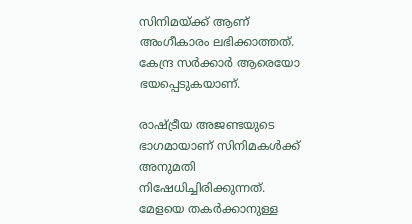സിനിമയ്ക്ക് ആണ് അംഗീകാരം ലഭിക്കാത്തത്. കേന്ദ്ര സര്‍ക്കാര്‍ ആരെയോ ഭയപ്പെടുകയാണ്.

രാഷ്ട്രീയ അജണ്ടയുടെ ഭാഗമായാണ് സിനിമകള്‍ക്ക് അനുമതി നിഷേധിച്ചിരിക്കുന്നത്. മേളയെ തകര്‍ക്കാനുള്ള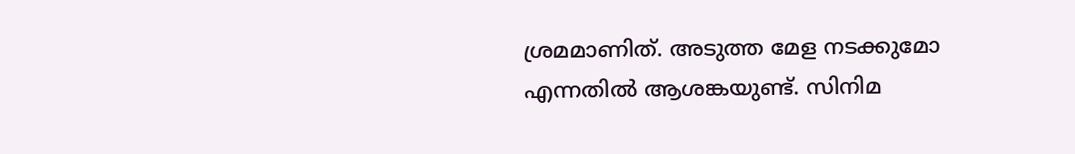ശ്രമമാണിത്. അടുത്ത മേള നടക്കുമോ എന്നതില്‍ ആശങ്കയുണ്ട്. സിനിമ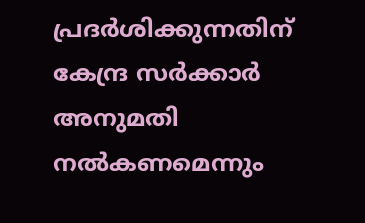പ്രദര്‍ശിക്കുന്നതിന് കേന്ദ്ര സര്‍ക്കാര്‍ അനുമതി നല്‍കണമെന്നും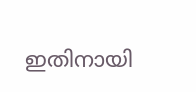ഇതിനായി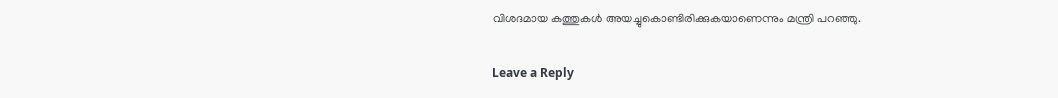വിശദമായ കത്തുകള്‍ അയച്ചുകൊണ്ടിരിക്കുകയാണെന്നും മന്ത്രി പറഞ്ഞു.

Leave a Reply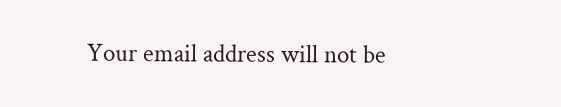Your email address will not be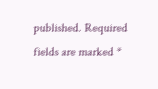published. Required fields are marked *